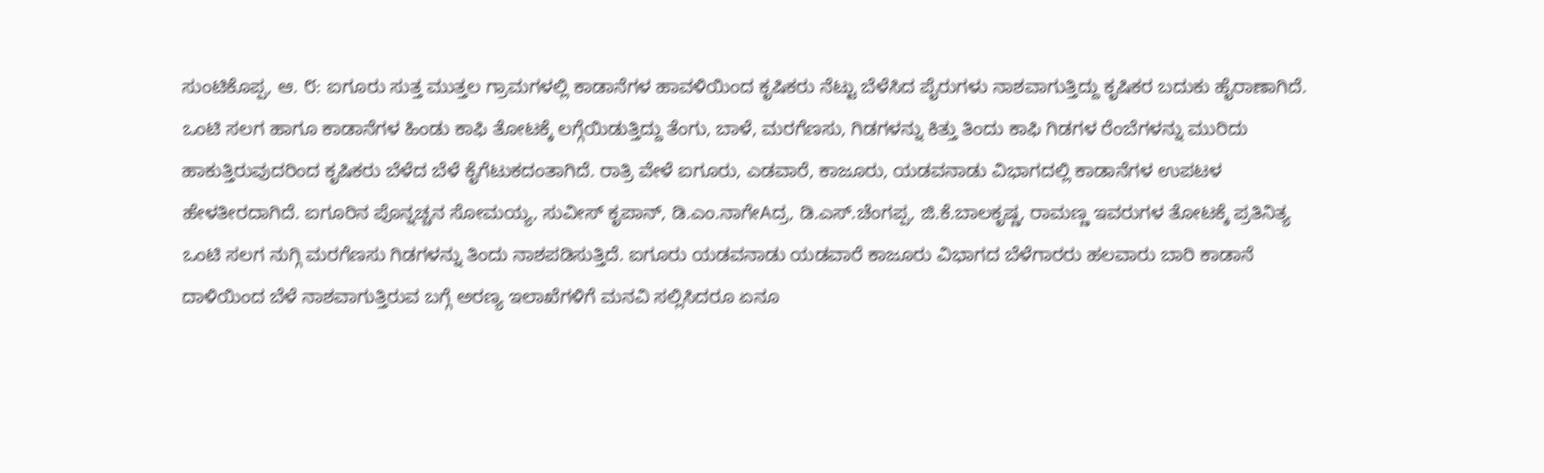ಸುಂಟಿಕೊಪ್ಪ, ಆ. ೮: ಐಗೂರು ಸುತ್ತ ಮುತ್ತಲ ಗ್ರಾಮಗಳಲ್ಲಿ ಕಾಡಾನೆಗಳ ಹಾವಳಿಯಿಂದ ಕೃಷಿಕರು ನೆಟ್ಟು ಬೆಳೆಸಿದ ಪೈರುಗಳು ನಾಶವಾಗುತ್ತಿದ್ದು ಕೃಷಿಕರ ಬದುಕು ಹೈರಾಣಾಗಿದೆ. ಒಂಟಿ ಸಲಗ ಹಾಗೂ ಕಾಡಾನೆಗಳ ಹಿಂಡು ಕಾಫಿ ತೋಟಕ್ಕೆ ಲಗ್ಗೆಯಿಡುತ್ತಿದ್ದು ತೆಂಗು, ಬಾಳೆ, ಮರಗೆಣಸು, ಗಿಡಗಳನ್ನು ಕಿತ್ತು ತಿಂದು ಕಾಫಿ ಗಿಡಗಳ ರೆಂಬೆಗಳನ್ನು ಮುರಿದು ಹಾಕುತ್ತಿರುವುದರಿಂದ ಕೃಷಿಕರು ಬೆಳೆದ ಬೆಳೆ ಕೈಗೆಟುಕದಂತಾಗಿದೆ. ರಾತ್ರಿ ವೇಳೆ ಐಗೂರು, ಎಡವಾರೆ, ಕಾಜೂರು, ಯಡವನಾಡು ವಿಭಾಗದಲ್ಲಿ ಕಾಡಾನೆಗಳ ಉಪಟಳ ಹೇಳತೀರದಾಗಿದೆ. ಐಗೂರಿನ ಪೊನ್ನಚ್ಚನ ಸೋಮಯ್ಯ, ಸುವೀಸ್ ಕೃಪಾನ್, ಡಿ.ಎಂ.ನಾಗೇAದ್ರ, ಡಿ.ಎಸ್.ಚೆಂಗಪ್ಪ, ಜಿ.ಕೆ.ಬಾಲಕೃಷ್ಣ, ರಾಮಣ್ಣ ಇವರುಗಳ ತೋಟಕ್ಕೆ ಪ್ರತಿನಿತ್ಯ ಒಂಟಿ ಸಲಗ ನುಗ್ಗಿ ಮರಗೆಣಸು ಗಿಡಗಳನ್ನು ತಿಂದು ನಾಶಪಡಿಸುತ್ತಿದೆ. ಐಗೂರು ಯಡವನಾಡು ಯಡವಾರೆ ಕಾಜೂರು ವಿಭಾಗದ ಬೆಳೆಗಾರರು ಹಲವಾರು ಬಾರಿ ಕಾಡಾನೆ ದಾಳಿಯಿಂದ ಬೆಳೆ ನಾಶವಾಗುತ್ತಿರುವ ಬಗ್ಗೆ ಅರಣ್ಯ ಇಲಾಖೆಗಳಿಗೆ ಮನವಿ ಸಲ್ಲಿಸಿದರೂ ಏನೂ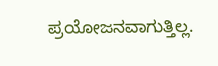ಪ್ರಯೋಜನವಾಗುತ್ತಿಲ್ಲ.